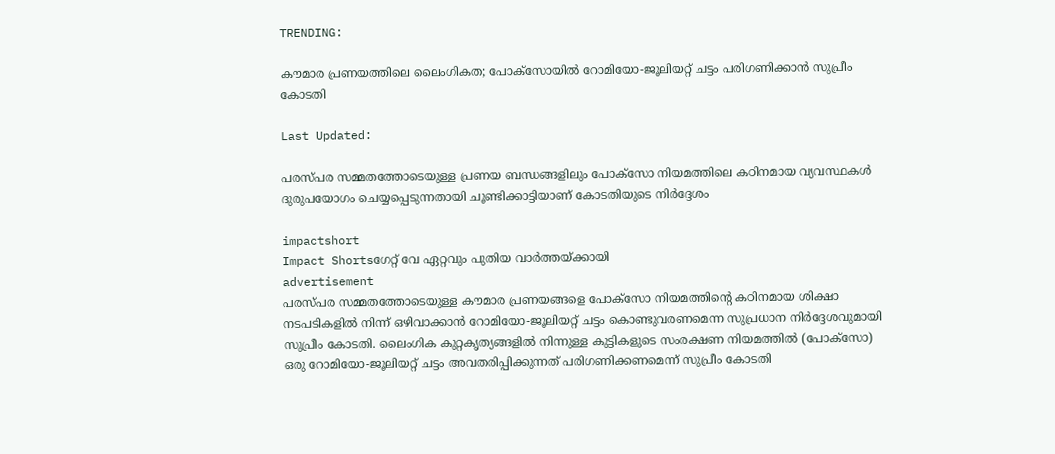TRENDING:

കൗമാര പ്രണയത്തിലെ ലൈംഗികത; പോക്‌സോയിൽ റോമിയോ-ജൂലിയറ്റ് ചട്ടം പരിഗണിക്കാന്‍ സുപ്രീം കോടതി

Last Updated:

പരസ്പര സമ്മതത്തോടെയുള്ള പ്രണയ ബന്ധങ്ങളിലും പോക്‌സോ നിയമത്തിലെ കഠിനമായ വ്യവസ്ഥകള്‍ ദുരുപയോഗം ചെയ്യപ്പെടുന്നതായി ചൂണ്ടിക്കാട്ടിയാണ് കോടതിയുടെ നിര്‍ദ്ദേശം

impactshort
Impact Shortsഗേറ്റ് വേ ഏറ്റവും പുതിയ വാർത്തയ്ക്കായി
advertisement
പരസ്പര സമ്മതത്തോടെയുള്ള കൗമാര പ്രണയങ്ങളെ പോക്‌സോ നിയമത്തിന്റെ കഠിനമായ ശിക്ഷാ നടപടികളില്‍ നിന്ന് ഒഴിവാക്കാന്‍ റോമിയോ-ജൂലിയറ്റ് ചട്ടം കൊണ്ടുവരണമെന്ന സുപ്രധാന നിര്‍ദ്ദേശവുമായി സുപ്രീം കോടതി. ലൈംഗിക കുറ്റകൃത്യങ്ങളില്‍ നിന്നുള്ള കുട്ടികളുടെ സംരക്ഷണ നിയമത്തില്‍ (പോക്‌സോ) ഒരു റോമിയോ-ജൂലിയറ്റ് ചട്ടം അവതരിപ്പിക്കുന്നത് പരിഗണിക്കണമെന്ന് സുപ്രീം കോടതി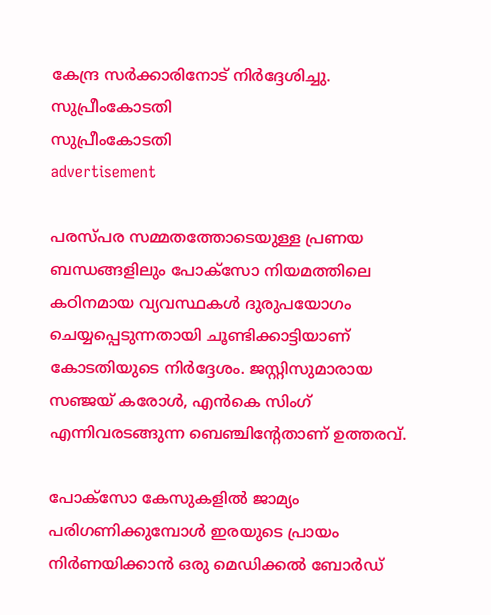കേന്ദ്ര സര്‍ക്കാരിനോട് നിര്‍ദ്ദേശിച്ചു.
സുപ്രീംകോടതി
സുപ്രീംകോടതി
advertisement

പരസ്പര സമ്മതത്തോടെയുള്ള പ്രണയ ബന്ധങ്ങളിലും പോക്‌സോ നിയമത്തിലെ കഠിനമായ വ്യവസ്ഥകള്‍ ദുരുപയോഗം ചെയ്യപ്പെടുന്നതായി ചൂണ്ടിക്കാട്ടിയാണ് കോടതിയുടെ നിര്‍ദ്ദേശം. ജസ്റ്റിസുമാരായ സഞ്ജയ് കരോള്‍, എന്‍കെ സിംഗ് എന്നിവരടങ്ങുന്ന ബെഞ്ചിന്റേതാണ് ഉത്തരവ്.

പോക്‌സോ കേസുകളില്‍ ജാമ്യം പരിഗണിക്കുമ്പോള്‍ ഇരയുടെ പ്രായം നിര്‍ണയിക്കാന്‍ ഒരു മെഡിക്കല്‍ ബോര്‍ഡ്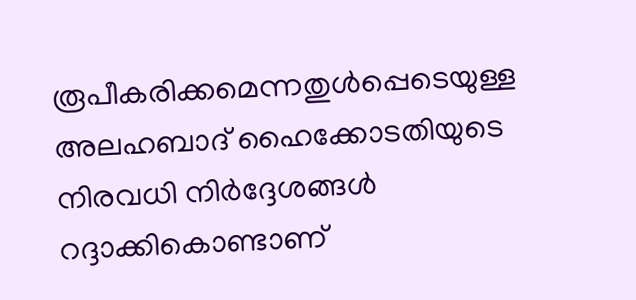രൂപീകരിക്കമെന്നതുള്‍പ്പെടെയുള്ള അലഹബാദ് ഹൈക്കോടതിയുടെ നിരവധി നിര്‍ദ്ദേശങ്ങള്‍ റദ്ദാക്കികൊണ്ടാണ്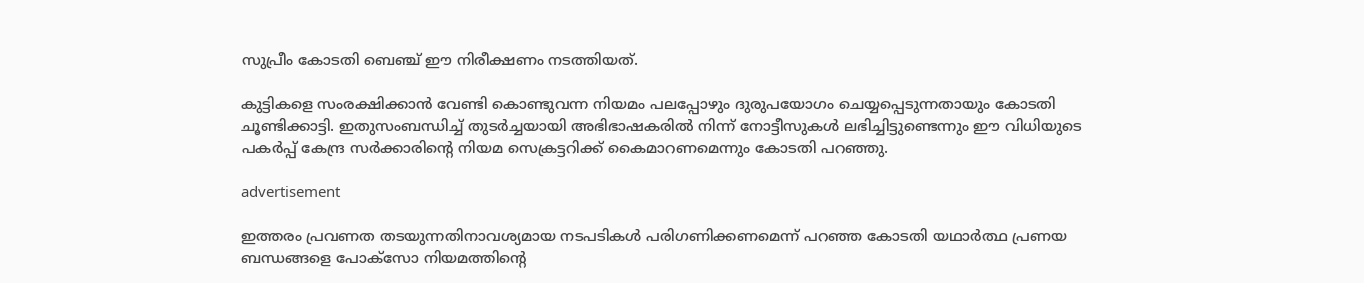സുപ്രീം കോടതി ബെഞ്ച് ഈ നിരീക്ഷണം നടത്തിയത്.

കുട്ടികളെ സംരക്ഷിക്കാന്‍ വേണ്ടി കൊണ്ടുവന്ന നിയമം പലപ്പോഴും ദുരുപയോഗം ചെയ്യപ്പെടുന്നതായും കോടതി ചൂണ്ടിക്കാട്ടി. ഇതുസംബന്ധിച്ച് തുടര്‍ച്ചയായി അഭിഭാഷകരിൽ നിന്ന് നോട്ടീസുകള്‍ ലഭിച്ചിട്ടുണ്ടെന്നും ഈ വിധിയുടെ പകര്‍പ്പ് കേന്ദ്ര സര്‍ക്കാരിന്റെ നിയമ സെക്രട്ടറിക്ക് കൈമാറണമെന്നും കോടതി പറഞ്ഞു.

advertisement

ഇത്തരം പ്രവണത തടയുന്നതിനാവശ്യമായ നടപടികള്‍ പരിഗണിക്കണമെന്ന് പറഞ്ഞ കോടതി യഥാര്‍ത്ഥ പ്രണയ ബന്ധങ്ങളെ പോക്‌സോ നിയമത്തിന്റെ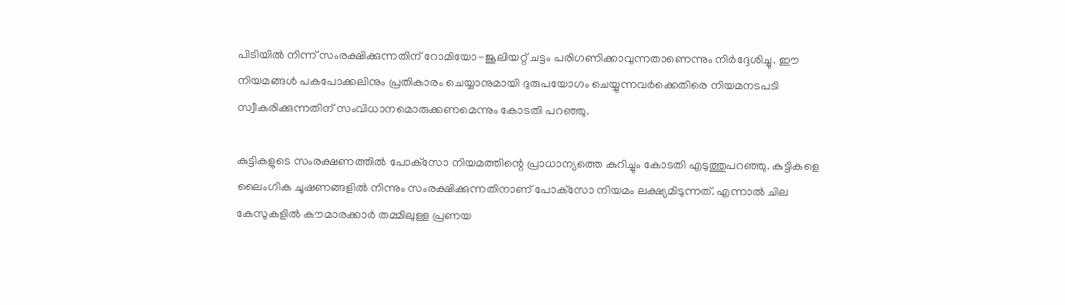പിടിയില്‍ നിന്ന് സംരക്ഷിക്കുന്നതിന് റോമിയോ-ജൂലിയറ്റ് ചട്ടം പരിഗണിക്കാവുന്നതാണെന്നും നിര്‍ദ്ദേശിച്ചു. ഈ നിയമങ്ങള്‍ പകപോക്കലിനും പ്രതികാരം ചെയ്യാനുമായി ദുരുപയോഗം ചെയ്യുന്നവര്‍ക്കെതിരെ നിയമനടപടി സ്വീകരിക്കുന്നതിന് സംവിധാനമൊരുക്കണമെന്നും കോടതി പറഞ്ഞു.

കുട്ടികളുടെ സംരക്ഷണത്തില്‍ പോക്‌സോ നിയമത്തിന്റെ പ്രാധാന്യത്തെ കുറിച്ചും കോടതി എടുത്തുപറഞ്ഞു. കുട്ടികളെ ലൈംഗിക ചൂഷണങ്ങളില്‍ നിന്നും സംരക്ഷിക്കുന്നതിനാണ് പോക്‌സോ നിയമം ലക്ഷ്യമിടുന്നത്. എന്നാല്‍ ചില കേസുകളില്‍ കൗമാരക്കാര്‍ തമ്മിലുള്ള പ്രണയ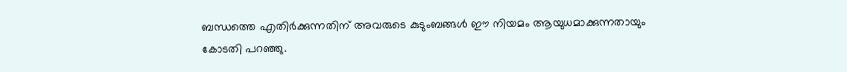ബന്ധത്തെ എതിര്‍ക്കുന്നതിന് അവരുടെ കുടുംബങ്ങള്‍ ഈ നിയമം ആയുധമാക്കുന്നതായും കോടതി പറഞ്ഞു.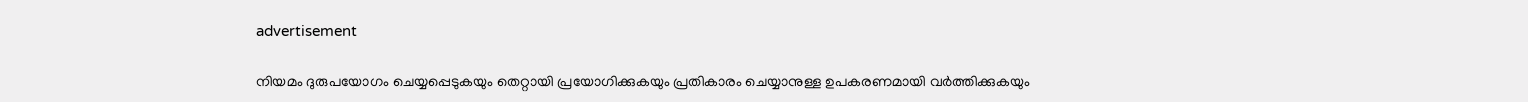advertisement

നിയമം ദുരുപയോഗം ചെയ്യപ്പെടുകയും തെറ്റായി പ്രയോഗിക്കുകയും പ്രതികാരം ചെയ്യാനുള്ള ഉപകരണമായി വര്‍ത്തിക്കുകയും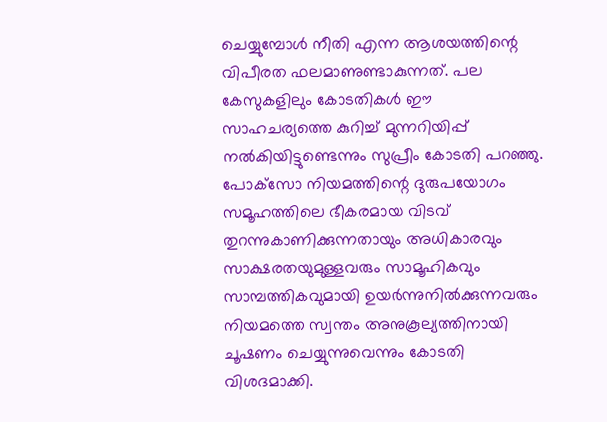ചെയ്യുമ്പോള്‍ നീതി എന്ന ആശയത്തിന്റെ വിപീരത ഫലമാണുണ്ടാകുന്നത്. പല കേസുകളിലും കോടതികള്‍ ഈ സാഹചര്യത്തെ കുറിച്ച് മുന്നറിയിപ്പ് നല്‍കിയിട്ടുണ്ടെന്നും സുപ്രീം കോടതി പറഞ്ഞു. പോക്‌സോ നിയമത്തിന്റെ ദുരുപയോഗം സമൂഹത്തിലെ ഭീകരമായ വിടവ് തുറന്നുകാണിക്കുന്നതായും അധികാരവും സാക്ഷരതയുമുള്ളവരും സാമൂഹികവും സാമ്പത്തികവുമായി ഉയർന്നുനിൽക്കുന്നവരും നിയമത്തെ സ്വന്തം അനുകൂല്യത്തിനായി ചൂഷണം ചെയ്യുന്നുവെന്നും കോടതി വിശദമാക്കി.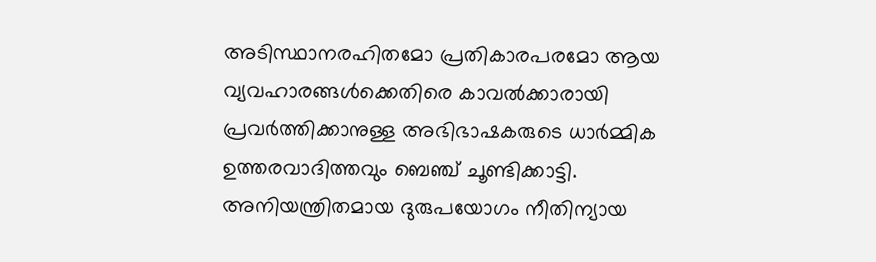അടിസ്ഥാനരഹിതമോ പ്രതികാരപരമോ ആയ വ്യവഹാരങ്ങള്‍ക്കെതിരെ കാവല്‍ക്കാരായി പ്രവര്‍ത്തിക്കാനുള്ള അഭിഭാഷകരുടെ ധാര്‍മ്മിക ഉത്തരവാദിത്തവും ബെഞ്ച് ചൂണ്ടിക്കാട്ടി. അനിയന്ത്രിതമായ ദുരുപയോഗം നീതിന്യായ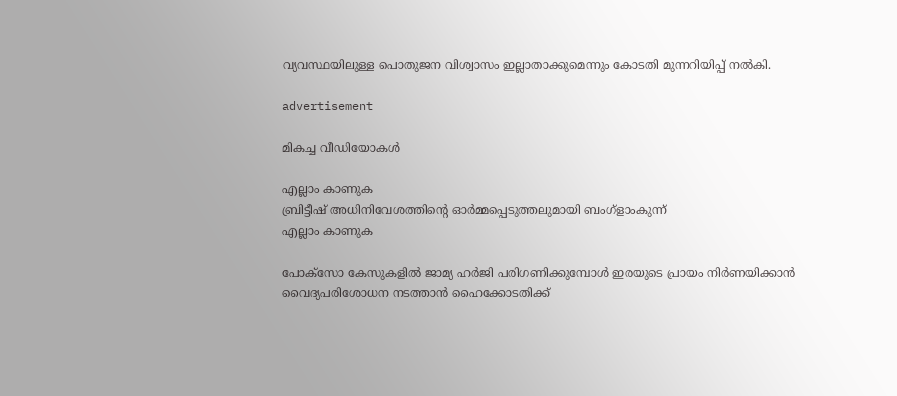വ്യവസ്ഥയിലുള്ള പൊതുജന വിശ്വാസം ഇല്ലാതാക്കുമെന്നും കോടതി മുന്നറിയിപ്പ് നല്‍കി.

advertisement

മികച്ച വീഡിയോകൾ

എല്ലാം കാണുക
ബ്രിട്ടീഷ് അധിനിവേശത്തിൻ്റെ ഓർമ്മപ്പെടുത്തലുമായി ബംഗ്ളാംകുന്ന്
എല്ലാം കാണുക

പോക്‌സോ കേസുകളില്‍ ജാമ്യ ഹര്‍ജി പരിഗണിക്കുമ്പോള്‍ ഇരയുടെ പ്രായം നിര്‍ണയിക്കാന്‍ വൈദ്യപരിശോധന നടത്താന്‍ ഹൈക്കോടതിക്ക്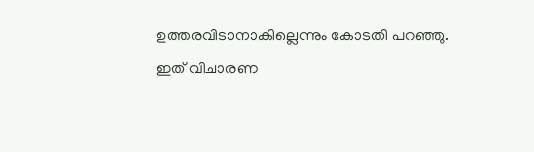ഉത്തരവിടാനാകില്ലെന്നും കോടതി പറഞ്ഞു. ഇത് വിചാരണ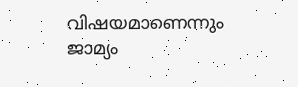വിഷയമാണെന്നും ജാമ്യം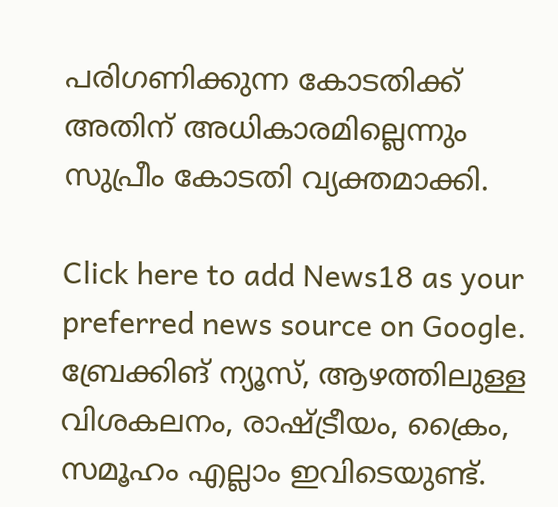പരിഗണിക്കുന്ന കോടതിക്ക് അതിന് അധികാരമില്ലെന്നും സുപ്രീം കോടതി വ്യക്തമാക്കി.

Click here to add News18 as your preferred news source on Google.
ബ്രേക്കിങ് ന്യൂസ്, ആഴത്തിലുള്ള വിശകലനം, രാഷ്ട്രീയം, ക്രൈം, സമൂഹം എല്ലാം ഇവിടെയുണ്ട്.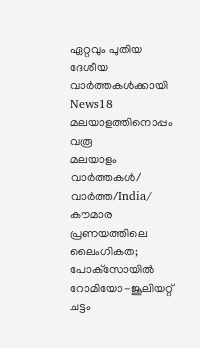ഏറ്റവും പുതിയ ദേശീയ വാർത്തകൾക്കായി News18 മലയാളത്തിനൊപ്പം വരൂ
മലയാളം വാർത്തകൾ/ വാർത്ത/India/
കൗമാര പ്രണയത്തിലെ ലൈംഗികത; പോക്‌സോയിൽ റോമിയോ-ജൂലിയറ്റ് ചട്ടം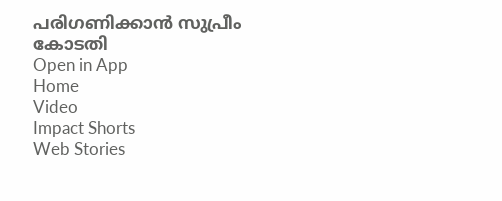പരിഗണിക്കാന്‍ സുപ്രീം കോടതി
Open in App
Home
Video
Impact Shorts
Web Stories